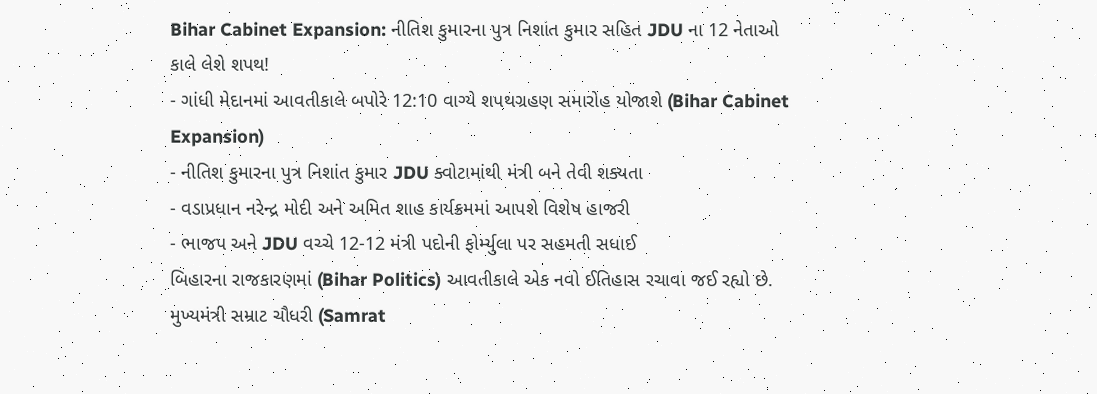Bihar Cabinet Expansion: નીતિશ કુમારના પુત્ર નિશાંત કુમાર સહિત JDU ના 12 નેતાઓ કાલે લેશે શપથ!
- ગાંધી મેદાનમાં આવતીકાલે બપોરે 12:10 વાગ્યે શપથગ્રહણ સમારોહ યોજાશે (Bihar Cabinet Expansion)
- નીતિશ કુમારના પુત્ર નિશાંત કુમાર JDU ક્વોટામાંથી મંત્રી બને તેવી શક્યતા
- વડાપ્રધાન નરેન્દ્ર મોદી અને અમિત શાહ કાર્યક્રમમાં આપશે વિશેષ હાજરી
- ભાજપ અને JDU વચ્ચે 12-12 મંત્રી પદોની ફોર્મ્યુલા પર સહમતી સધાઈ
બિહારના રાજકારણમાં (Bihar Politics) આવતીકાલે એક નવો ઈતિહાસ રચાવા જઈ રહ્યો છે. મુખ્યમંત્રી સમ્રાટ ચૌધરી (Samrat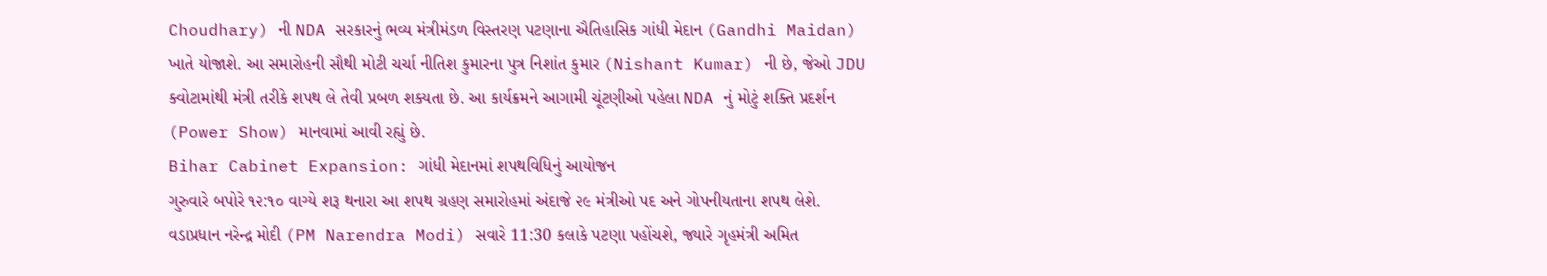Choudhary) ની NDA સરકારનું ભવ્ય મંત્રીમંડળ વિસ્તરણ પટણાના ઐતિહાસિક ગાંધી મેદાન (Gandhi Maidan) ખાતે યોજાશે. આ સમારોહની સૌથી મોટી ચર્ચા નીતિશ કુમારના પુત્ર નિશાંત કુમાર (Nishant Kumar) ની છે, જેઓ JDU ક્વોટામાંથી મંત્રી તરીકે શપથ લે તેવી પ્રબળ શક્યતા છે. આ કાર્યક્રમને આગામી ચૂંટણીઓ પહેલા NDA નું મોટું શક્તિ પ્રદર્શન (Power Show) માનવામાં આવી રહ્યું છે.
Bihar Cabinet Expansion: ગાંધી મેદાનમાં શપથવિધિનું આયોજન
ગુરુવારે બપોરે ૧૨:૧૦ વાગ્યે શરૂ થનારા આ શપથ ગ્રહણ સમારોહમાં અંદાજે ૨૯ મંત્રીઓ પદ અને ગોપનીયતાના શપથ લેશે. વડાપ્રધાન નરેન્દ્ર મોદી (PM Narendra Modi) સવારે 11:30 કલાકે પટણા પહોંચશે, જ્યારે ગૃહમંત્રી અમિત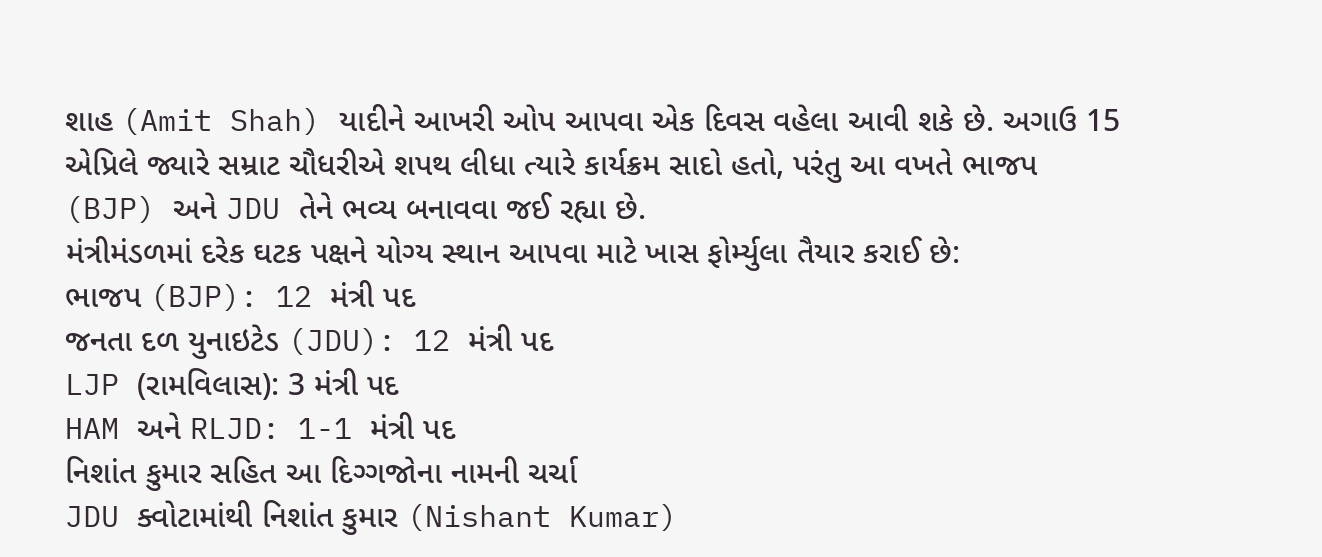શાહ (Amit Shah) યાદીને આખરી ઓપ આપવા એક દિવસ વહેલા આવી શકે છે. અગાઉ 15 એપ્રિલે જ્યારે સમ્રાટ ચૌધરીએ શપથ લીધા ત્યારે કાર્યક્રમ સાદો હતો, પરંતુ આ વખતે ભાજપ (BJP) અને JDU તેને ભવ્ય બનાવવા જઈ રહ્યા છે.
મંત્રીમંડળમાં દરેક ઘટક પક્ષને યોગ્ય સ્થાન આપવા માટે ખાસ ફોર્મ્યુલા તૈયાર કરાઈ છે:
ભાજપ (BJP): 12 મંત્રી પદ
જનતા દળ યુનાઇટેડ (JDU): 12 મંત્રી પદ
LJP (રામવિલાસ): 3 મંત્રી પદ
HAM અને RLJD: 1-1 મંત્રી પદ
નિશાંત કુમાર સહિત આ દિગ્ગજોના નામની ચર્ચા
JDU ક્વોટામાંથી નિશાંત કુમાર (Nishant Kumar)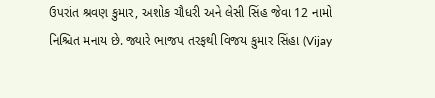ઉપરાંત શ્રવણ કુમાર, અશોક ચૌધરી અને લેસી સિંહ જેવા 12 નામો નિશ્ચિત મનાય છે. જ્યારે ભાજપ તરફથી વિજય કુમાર સિંહા (Vijay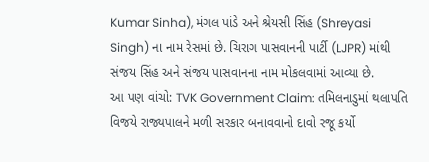Kumar Sinha), મંગલ પાંડે અને શ્રેયસી સિંહ (Shreyasi Singh) ના નામ રેસમાં છે. ચિરાગ પાસવાનની પાર્ટી (LJPR) માંથી સંજય સિંહ અને સંજય પાસવાનના નામ મોકલવામાં આવ્યા છે.
આ પણ વાંચો: TVK Government Claim: તમિલનાડુમાં થલાપતિ વિજયે રાજ્યપાલને મળી સરકાર બનાવવાનો દાવો રજૂ કર્યો